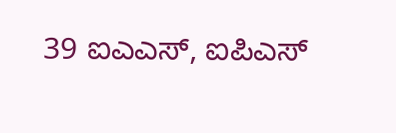39 ಐಎಎಸ್, ಐಪಿಎಸ್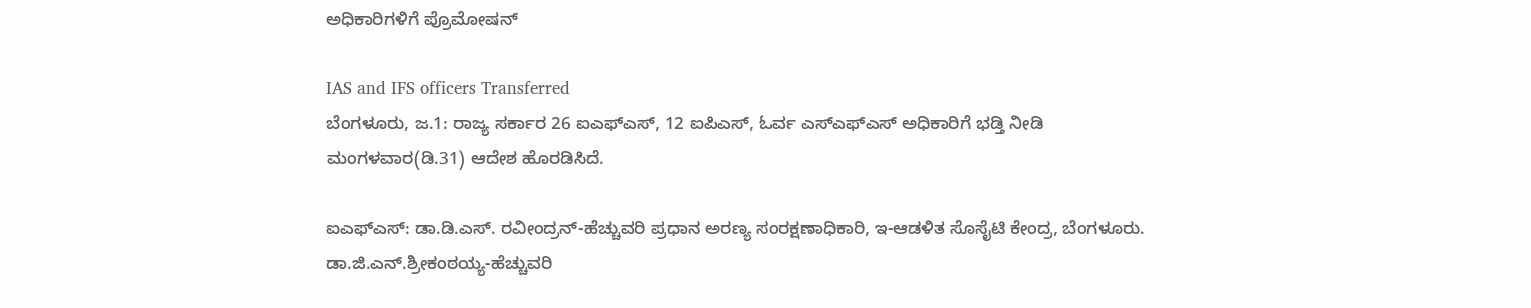ಅಧಿಕಾರಿಗಳಿಗೆ ಪ್ರೊಮೋಷನ್

IAS and IFS officers Transferred
ಬೆಂಗಳೂರು, ಜ.1: ರಾಜ್ಯ ಸರ್ಕಾರ 26 ಐಎಫ್‌ಎಸ್, 12 ಐಪಿಎಸ್, ಓರ್ವ ಎಸ್‌ಎಫ್‌ಎಸ್ ಅಧಿಕಾರಿಗೆ ಭಡ್ತಿ ನೀಡಿ ಮಂಗಳವಾರ(ಡಿ.31) ಆದೇಶ ಹೊರಡಿಸಿದೆ.

ಐಎಫ್‌ಎಸ್: ಡಾ.ಡಿ.ಎಸ್. ರವೀಂದ್ರನ್-ಹೆಚ್ಚುವರಿ ಪ್ರಧಾನ ಅರಣ್ಯ ಸಂರಕ್ಷಣಾಧಿಕಾರಿ, ಇ-ಆಡಳಿತ ಸೊಸೈಟಿ ಕೇಂದ್ರ, ಬೆಂಗಳೂರು. ಡಾ.ಜಿ.ಎನ್.ಶ್ರೀಕಂಠಯ್ಯ-ಹೆಚ್ಚುವರಿ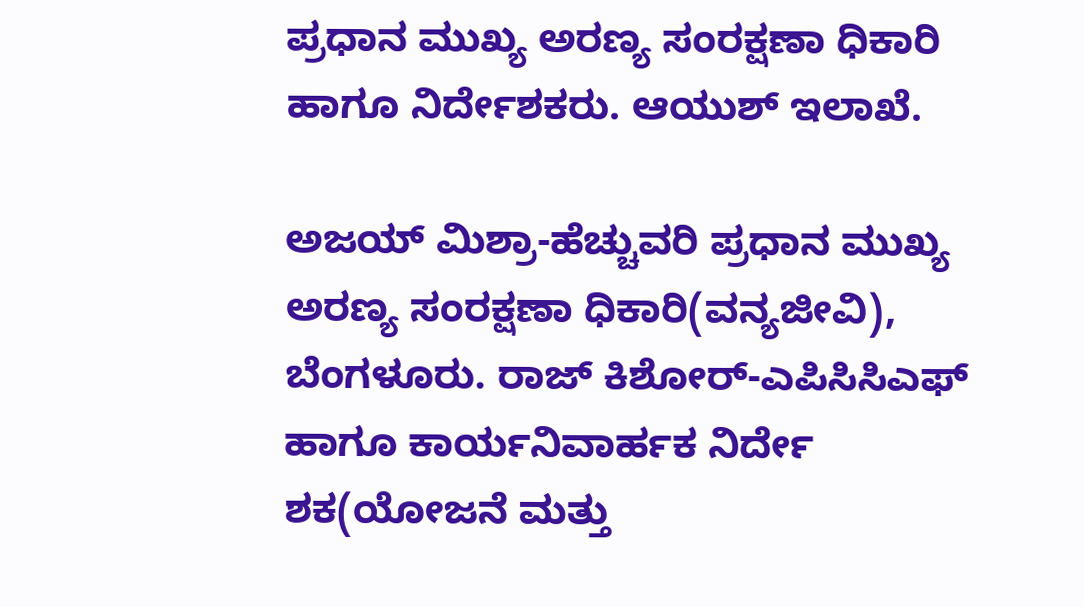ಪ್ರಧಾನ ಮುಖ್ಯ ಅರಣ್ಯ ಸಂರಕ್ಷಣಾ ಧಿಕಾರಿ ಹಾಗೂ ನಿರ್ದೇಶಕರು. ಆಯುಶ್ ಇಲಾಖೆ.

ಅಜಯ್ ಮಿಶ್ರಾ-ಹೆಚ್ಚುವರಿ ಪ್ರಧಾನ ಮುಖ್ಯ ಅರಣ್ಯ ಸಂರಕ್ಷಣಾ ಧಿಕಾರಿ(ವನ್ಯಜೀವಿ), ಬೆಂಗಳೂರು. ರಾಜ್ ಕಿಶೋರ್-ಎಪಿಸಿಸಿಎಫ್ ಹಾಗೂ ಕಾರ್ಯನಿವಾರ್ಹಕ ನಿರ್ದೇ ಶಕ(ಯೋಜನೆ ಮತ್ತು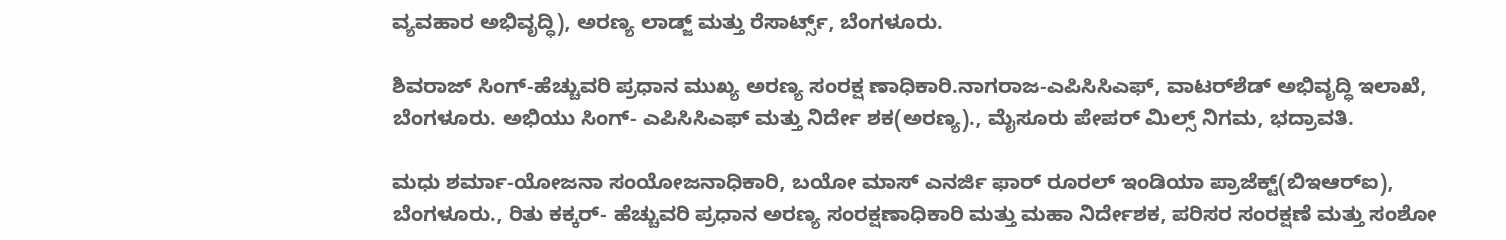ವ್ಯವಹಾರ ಅಭಿವೃದ್ಧಿ), ಅರಣ್ಯ ಲಾಡ್ಜ್ ಮತ್ತು ರೆಸಾರ್ಟ್ಸ್, ಬೆಂಗಳೂರು.

ಶಿವರಾಜ್ ಸಿಂಗ್-ಹೆಚ್ಚುವರಿ ಪ್ರಧಾನ ಮುಖ್ಯ ಅರಣ್ಯ ಸಂರಕ್ಷ ಣಾಧಿಕಾರಿ.ನಾಗರಾಜ-ಎಪಿಸಿಸಿಎಫ್, ವಾಟರ್‌ಶೆಡ್ ಅಭಿವೃದ್ಧಿ ಇಲಾಖೆ, ಬೆಂಗಳೂರು. ಅಭಿಯು ಸಿಂಗ್- ಎಪಿಸಿಸಿಎಫ್ ಮತ್ತು ನಿರ್ದೇ ಶಕ(ಅರಣ್ಯ)., ಮೈಸೂರು ಪೇಪರ್ ಮಿಲ್ಸ್ ನಿಗಮ, ಭದ್ರಾವತಿ.

ಮಧು ಶರ್ಮಾ-ಯೋಜನಾ ಸಂಯೋಜನಾಧಿಕಾರಿ, ಬಯೋ ಮಾಸ್ ಎನರ್ಜಿ ಫಾರ್ ರೂರಲ್ ಇಂಡಿಯಾ ಪ್ರಾಜೆಕ್ಟ್(ಬಿಇಆರ್‌ಐ), ಬೆಂಗಳೂರು., ರಿತು ಕಕ್ಕರ್- ಹೆಚ್ಚುವರಿ ಪ್ರಧಾನ ಅರಣ್ಯ ಸಂರಕ್ಷಣಾಧಿಕಾರಿ ಮತ್ತು ಮಹಾ ನಿರ್ದೇಶಕ, ಪರಿಸರ ಸಂರಕ್ಷಣೆ ಮತ್ತು ಸಂಶೋ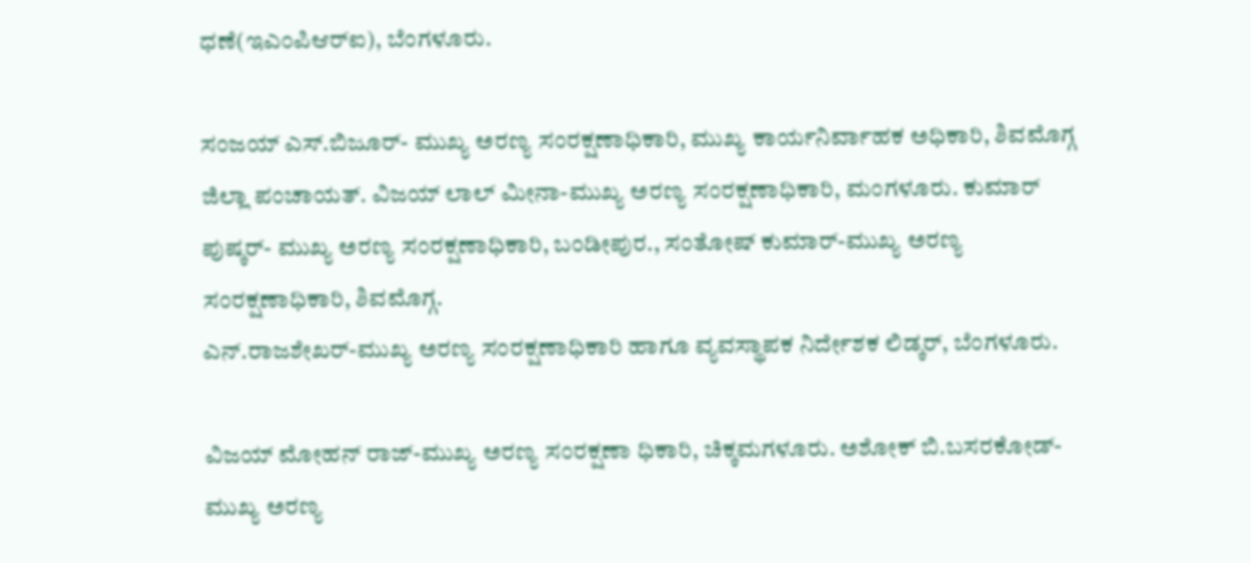ಧಣೆ(ಇಎಂಪಿಆರ್‌ಐ), ಬೆಂಗಳೂರು.

ಸಂಜಯ್ ಎಸ್.ಬಿಜೂರ್- ಮುಖ್ಯ ಅರಣ್ಯ ಸಂರಕ್ಷಣಾಧಿಕಾರಿ, ಮುಖ್ಯ ಕಾರ್ಯನಿರ್ವಾಹಕ ಅಧಿಕಾರಿ, ಶಿವಮೊಗ್ಗ ಜಿಲ್ಲಾ ಪಂಚಾಯತ್. ವಿಜಯ್ ಲಾಲ್ ಮೀನಾ-ಮುಖ್ಯ ಅರಣ್ಯ ಸಂರಕ್ಷಣಾಧಿಕಾರಿ, ಮಂಗಳೂರು. ಕುಮಾರ್ ಪುಷ್ಕರ್- ಮುಖ್ಯ ಅರಣ್ಯ ಸಂರಕ್ಷಣಾಧಿಕಾರಿ, ಬಂಡೀಪುರ., ಸಂತೋಷ್ ಕುಮಾರ್-ಮುಖ್ಯ ಅರಣ್ಯ ಸಂರಕ್ಷಣಾಧಿಕಾರಿ, ಶಿವಮೊಗ್ಗ.
ಎನ್.ರಾಜಶೇಖರ್-ಮುಖ್ಯ ಅರಣ್ಯ ಸಂರಕ್ಷಣಾಧಿಕಾರಿ ಹಾಗೂ ವ್ಯವಸ್ಥಾಪಕ ನಿರ್ದೇಶಕ ಲಿಡ್ಕರ್, ಬೆಂಗಳೂರು.

ವಿಜಯ್ ಮೋಹನ್ ರಾಜ್-ಮುಖ್ಯ ಅರಣ್ಯ ಸಂರಕ್ಷಣಾ ಧಿಕಾರಿ, ಚಿಕ್ಕಮಗಳೂರು. ಅಶೋಕ್ ಬಿ.ಬಸರಕೋಡ್-ಮುಖ್ಯ ಅರಣ್ಯ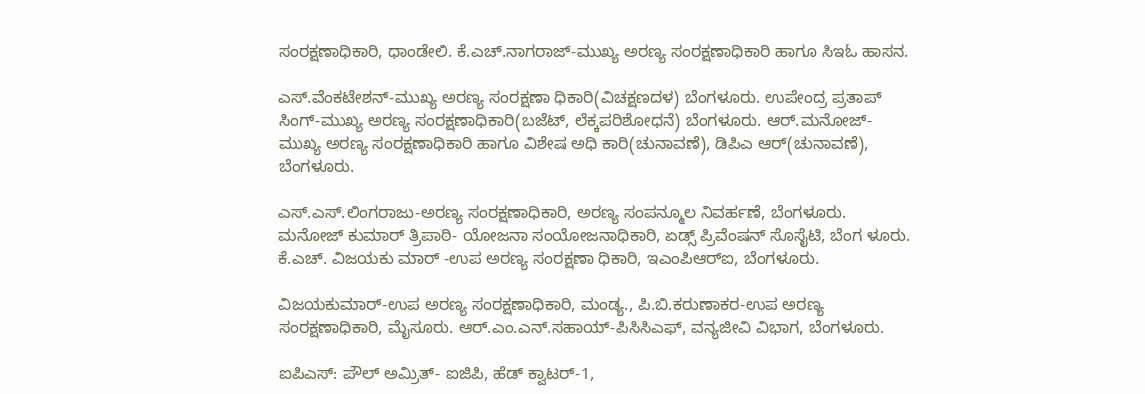ಸಂರಕ್ಷಣಾಧಿಕಾರಿ, ಧಾಂಡೇಲಿ. ಕೆ.ಎಚ್.ನಾಗರಾಜ್-ಮುಖ್ಯ ಅರಣ್ಯ ಸಂರಕ್ಷಣಾಧಿಕಾರಿ ಹಾಗೂ ಸಿಇಓ ಹಾಸನ.

ಎಸ್.ವೆಂಕಟೇಶನ್-ಮುಖ್ಯ ಅರಣ್ಯ ಸಂರಕ್ಷಣಾ ಧಿಕಾರಿ(ವಿಚಕ್ಷಣದಳ) ಬೆಂಗಳೂರು. ಉಪೇಂದ್ರ ಪ್ರತಾಪ್ ಸಿಂಗ್-ಮುಖ್ಯ ಅರಣ್ಯ ಸಂರಕ್ಷಣಾಧಿಕಾರಿ(ಬಜೆಟ್, ಲೆಕ್ಕಪರಿಶೋಧನೆ) ಬೆಂಗಳೂರು. ಆರ್.ಮನೋಜ್-ಮುಖ್ಯ ಅರಣ್ಯ ಸಂರಕ್ಷಣಾಧಿಕಾರಿ ಹಾಗೂ ವಿಶೇಷ ಅಧಿ ಕಾರಿ(ಚುನಾವಣೆ), ಡಿಪಿಎ ಆರ್(ಚುನಾವಣೆ), ಬೆಂಗಳೂರು.

ಎಸ್.ಎಸ್.ಲಿಂಗರಾಜು-ಅರಣ್ಯ ಸಂರಕ್ಷಣಾಧಿಕಾರಿ, ಅರಣ್ಯ ಸಂಪನ್ಮೂಲ ನಿವರ್ಹಣೆ, ಬೆಂಗಳೂರು. ಮನೋಜ್ ಕುಮಾರ್ ತ್ರಿಪಾಠಿ- ಯೋಜನಾ ಸಂಯೋಜನಾಧಿಕಾರಿ, ಏಡ್ಸ್ ಪ್ರಿವೆಂಷನ್ ಸೊಸೈಟಿ, ಬೆಂಗ ಳೂರು. ಕೆ.ಎಚ್. ವಿಜಯಕು ಮಾರ್ -ಉಪ ಅರಣ್ಯ ಸಂರಕ್ಷಣಾ ಧಿಕಾರಿ, ಇಎಂಪಿಆರ್‌ಐ, ಬೆಂಗಳೂರು.

ವಿಜಯಕುಮಾರ್-ಉಪ ಅರಣ್ಯ ಸಂರಕ್ಷಣಾಧಿಕಾರಿ, ಮಂಡ್ಯ., ಪಿ.ಬಿ.ಕರುಣಾಕರ-ಉಪ ಅರಣ್ಯ ಸಂರಕ್ಷಣಾಧಿಕಾರಿ, ಮೈಸೂರು. ಆರ್.ಎಂ.ಎನ್.ಸಹಾಯ್-ಪಿಸಿಸಿಎಫ್, ವನ್ಯಜೀವಿ ವಿಭಾಗ, ಬೆಂಗಳೂರು.

ಐಪಿಎಸ್: ಪೌಲ್ ಅಮ್ರಿತ್- ಐಜಿಪಿ, ಹೆಡ್ ಕ್ವಾಟರ್-1,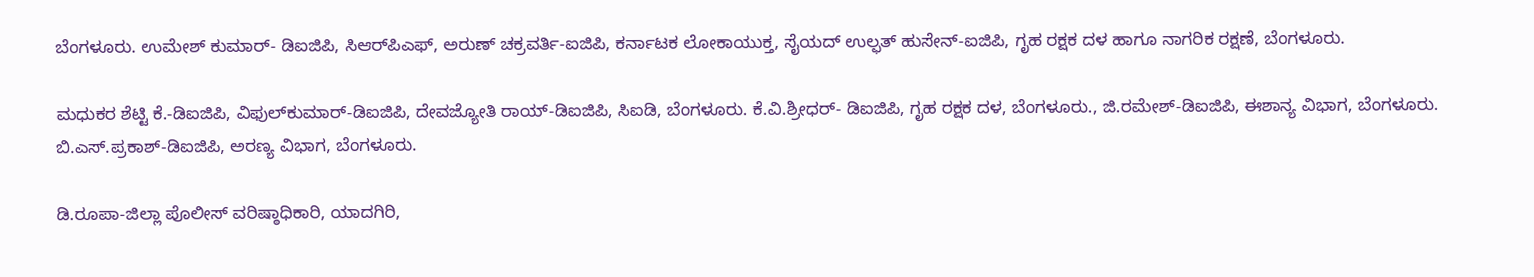ಬೆಂಗಳೂರು. ಉಮೇಶ್ ಕುಮಾರ್- ಡಿಐಜಿಪಿ, ಸಿಆರ್‌ಪಿಎಫ್, ಅರುಣ್ ಚಕ್ರವರ್ತಿ-ಐಜಿಪಿ, ಕರ್ನಾಟಕ ಲೋಕಾಯುಕ್ತ, ಸೈಯದ್ ಉಲ್ಫತ್ ಹುಸೇನ್-ಐಜಿಪಿ, ಗೃಹ ರಕ್ಷಕ ದಳ ಹಾಗೂ ನಾಗರಿಕ ರಕ್ಷಣೆ, ಬೆಂಗಳೂರು.

ಮಧುಕರ ಶೆಟ್ಟಿ ಕೆ.-ಡಿಐಜಿಪಿ, ವಿಫುಲ್‌ಕುಮಾರ್-ಡಿಐಜಿಪಿ, ದೇವಜ್ಯೋತಿ ರಾಯ್-ಡಿಐಜಿಪಿ, ಸಿಐಡಿ, ಬೆಂಗಳೂರು. ಕೆ.ವಿ.ಶ್ರೀಧರ್- ಡಿಐಜಿಪಿ, ಗೃಹ ರಕ್ಷಕ ದಳ, ಬೆಂಗಳೂರು., ಜಿ.ರಮೇಶ್-ಡಿಐಜಿಪಿ, ಈಶಾನ್ಯ ವಿಭಾಗ, ಬೆಂಗಳೂರು. ಬಿ.ಎಸ್.ಪ್ರಕಾಶ್-ಡಿಐಜಿಪಿ, ಅರಣ್ಯ ವಿಭಾಗ, ಬೆಂಗಳೂರು.

ಡಿ.ರೂಪಾ-ಜಿಲ್ಲಾ ಪೊಲೀಸ್ ವರಿಷ್ಠಾಧಿಕಾರಿ, ಯಾದಗಿರಿ,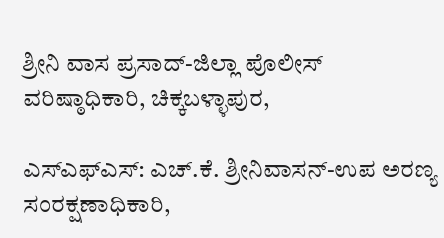ಶ್ರೀನಿ ವಾಸ ಪ್ರಸಾದ್-ಜಿಲ್ಲಾ ಪೊಲೀಸ್ ವರಿಷ್ಠಾಧಿಕಾರಿ, ಚಿಕ್ಕಬಳ್ಳಾಪುರ,

ಎಸ್‌ಎಫ್‌ಎಸ್: ಎಚ್.ಕೆ. ಶ್ರೀನಿವಾಸನ್-ಉಪ ಅರಣ್ಯ ಸಂರಕ್ಷಣಾಧಿಕಾರಿ,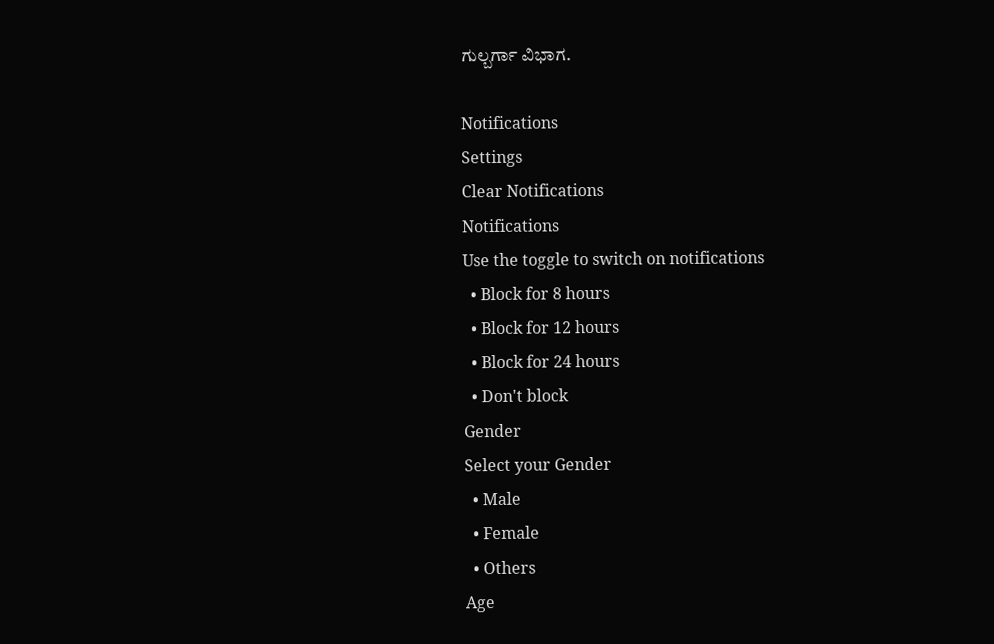ಗುಲ್ಬರ್ಗಾ ವಿಭಾಗ.

Notifications
Settings
Clear Notifications
Notifications
Use the toggle to switch on notifications
  • Block for 8 hours
  • Block for 12 hours
  • Block for 24 hours
  • Don't block
Gender
Select your Gender
  • Male
  • Female
  • Others
Age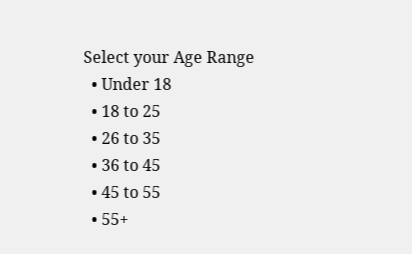Select your Age Range
  • Under 18
  • 18 to 25
  • 26 to 35
  • 36 to 45
  • 45 to 55
  • 55+